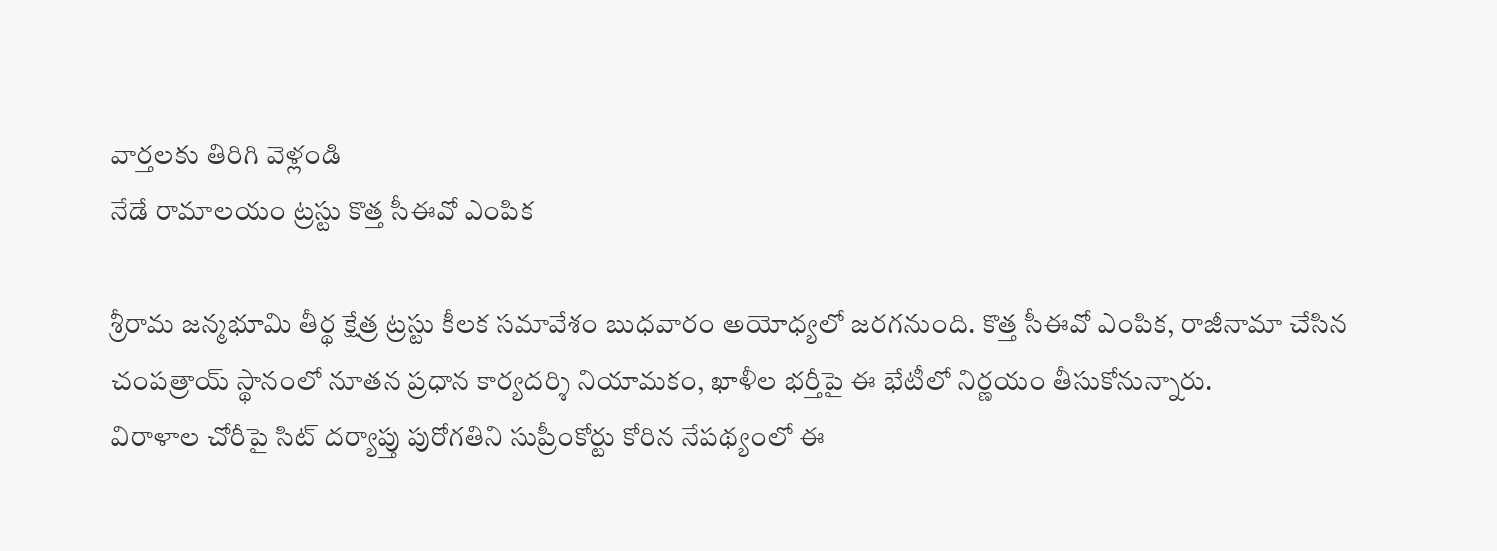వార్తలకు తిరిగి వెళ్లండి
నేడే రామాలయం ట్రస్టు కొత్త సీఈవో ఎంపిక

శ్రీరామ జన్మభూమి తీర్థ క్షేత్ర ట్రస్టు కీలక సమావేశం బుధవారం అయోధ్యలో జరగనుంది. కొత్త సీఈవో ఎంపిక, రాజీనామా చేసిన చంపత్రాయ్ స్థానంలో నూతన ప్రధాన కార్యదర్శి నియామకం, ఖాళీల భర్తీపై ఈ భేటీలో నిర్ణయం తీసుకోనున్నారు.
విరాళాల చోరీపై సిట్ దర్యాప్తు పురోగతిని సుప్రీంకోర్టు కోరిన నేపథ్యంలో ఈ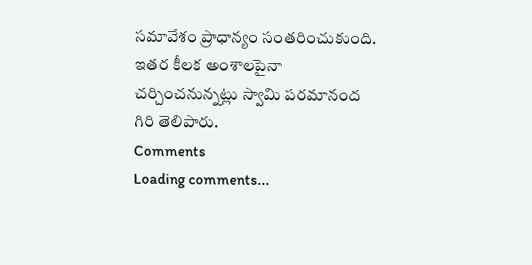సమావేశం ప్రాధాన్యం సంతరించుకుంది. ఇతర కీలక అంశాలపైనా చర్చించనున్నట్లు స్వామి పరమానంద గిరి తెలిపారు.
Comments
Loading comments...